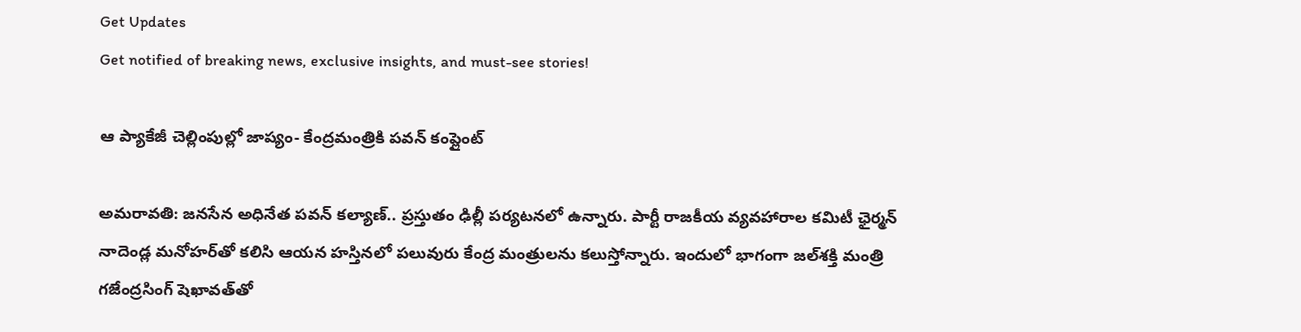Get Updates
Get notified of breaking news, exclusive insights, and must-see stories!

ఆ ప్యాకేజీ చెల్లింపుల్లో జాప్యం- కేంద్రమంత్రికి పవన్ కంప్లైంట్

అమరావతి: జనసేన అధినేత పవన్ కల్యాణ్.. ప్రస్తుతం ఢిల్లీ పర్యటనలో ఉన్నారు. పార్టీ రాజకీయ వ్యవహారాల కమిటీ ఛైర్మన్ నాదెండ్ల మనోహర్‌తో కలిసి ఆయన హస్తినలో పలువురు కేంద్ర మంత్రులను కలుస్తోన్నారు. ఇందులో భాగంగా జల్‌శక్తి మంత్రి గజేంద్రసింగ్ షెఖావత్‌తో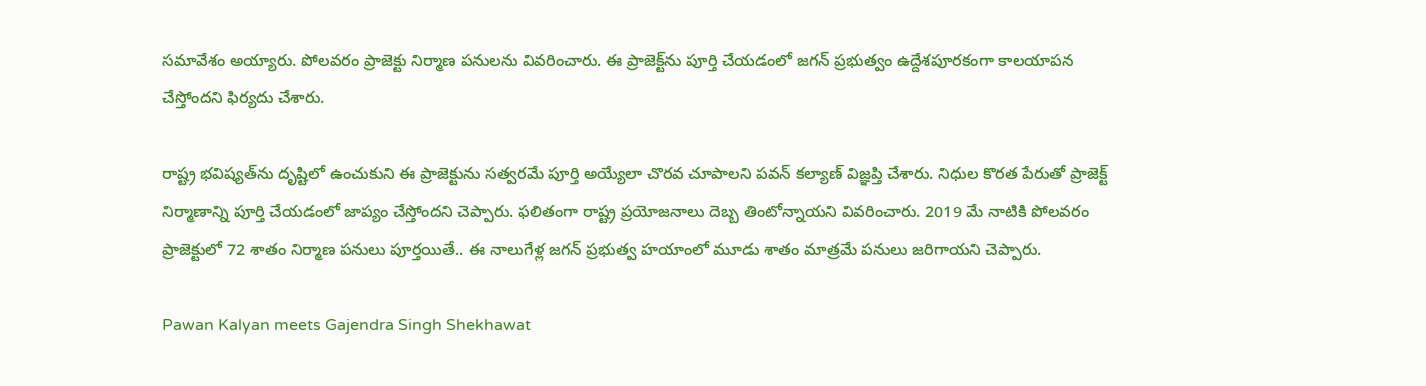సమావేశం అయ్యారు. పోలవరం ప్రాజెక్టు నిర్మాణ పనులను వివరించారు. ఈ ప్రాజెక్ట్‌ను పూర్తి చేయడంలో జగన్ ప్రభుత్వం ఉద్దేశపూరకంగా కాలయాపన చేస్తోందని ఫిర్యదు చేశారు.

రాష్ట్ర భవిష్యత్‌ను దృష్టిలో ఉంచుకుని ఈ ప్రాజెక్టును సత్వరమే పూర్తి అయ్యేలా చొరవ చూపాలని పవన్ కల్యాణ్ విజ్ఞప్తి చేశారు. నిధుల కొరత పేరుతో ప్రాజెక్ట్ నిర్మాణాన్ని పూర్తి చేయడంలో జాప్యం చేస్తోందని చెప్పారు. ఫలితంగా రాష్ట్ర ప్రయోజనాలు దెబ్బ తింటోన్నాయని వివరించారు. 2019 మే నాటికి పోలవరం ప్రాజెక్టులో 72 శాతం నిర్మాణ పనులు పూర్తయితే.. ఈ నాలుగేళ్ల జగన్ ప్రభుత్వ హయాంలో మూడు శాతం మాత్రమే పనులు జరిగాయని చెప్పారు.

Pawan Kalyan meets Gajendra Singh Shekhawat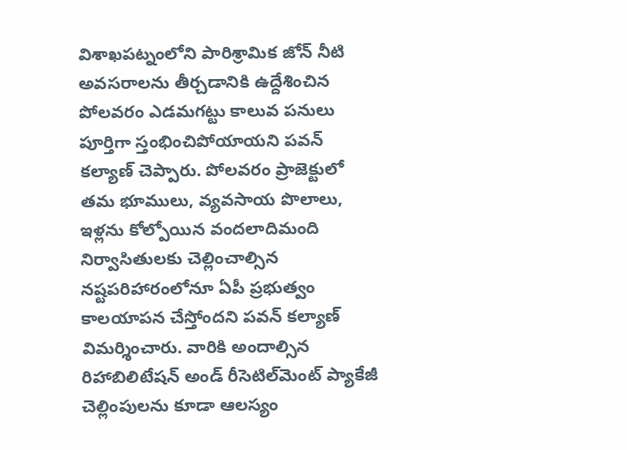విశాఖపట్నంలోని పారిశ్రామిక జోన్‌ నీటి అవసరాలను తీర్చడానికి ఉద్దేశించిన పోలవరం ఎడమగట్టు కాలువ పనులు పూర్తిగా స్తంభించిపోయాయని పవన్ కల్యాణ్ చెప్పారు. పోలవరం ప్రాజెక్టులో తమ భూములు, వ్యవసాయ పొలాలు, ఇళ్లను కోల్పోయిన వందలాదిమంది నిర్వాసితులకు చెల్లించాల్సిన నష్టపరిహారంలోనూ ఏపీ ప్రభుత్వం కాలయాపన చేస్తోందని పవన్ కల్యాణ్ విమర్శించారు. వారికి అందాల్సిన రిహాబిలిటేషన్ అండ్ రీసెటిల్‌మెంట్ ప్యాకేజీ చెల్లింపులను కూడా ఆలస్యం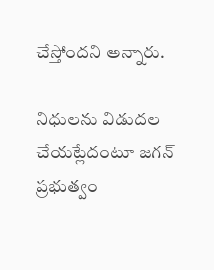చేస్తోందని అన్నారు.

నిధులను విడుదల చేయట్లేదంటూ జగన్ ప్రభుత్వం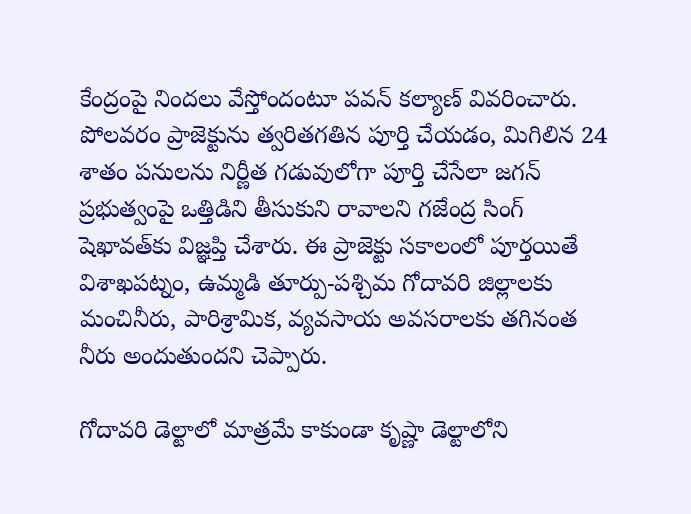కేంద్రంపై నిందలు వేస్తోందంటూ పవన్ కల్యాణ్ వివరించారు. పోలవరం ప్రాజెక్టును త్వరితగతిన పూర్తి చేయడం, మిగిలిన 24 శాతం పనులను నిర్ణీత గడువులోగా పూర్తి చేసేలా జగన్ ప్రభుత్వంపై ఒత్తిడిని తీసుకుని రావాలని గజేంద్ర సింగ్ షెఖావత్‌కు విజ్ఞప్తి చేశారు. ఈ ప్రాజెక్టు సకాలంలో పూర్తయితే విశాఖపట్నం, ఉమ్మడి తూర్పు-పశ్చిమ గోదావరి జిల్లాలకు మంచినీరు, పారిశ్రామిక, వ్యవసాయ అవసరాలకు తగినంత నీరు అందుతుందని చెప్పారు.

గోదావరి డెల్టాలో మాత్రమే కాకుండా కృష్ణా డెల్టాలోని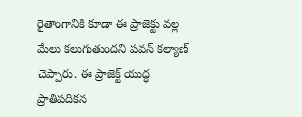రైతాంగానికి కూడా ఈ ప్రాజెక్టు వల్ల మేలు కలుగుతుందని పవన్ కల్యాణ్ చెప్పారు. ఈ ప్రాజెక్ట్ యుద్ధ ప్రాతిపదికన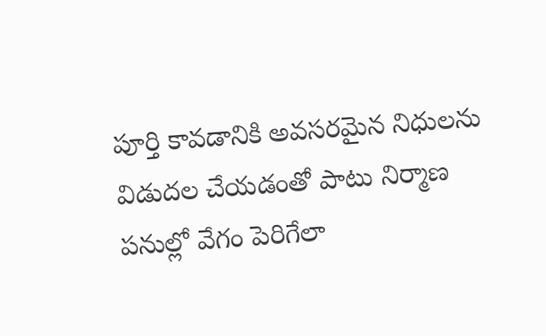పూర్తి కావడానికి అవసరమైన నిధులను విడుదల చేయడంతో పాటు నిర్మాణ పనుల్లో వేగం పెరిగేలా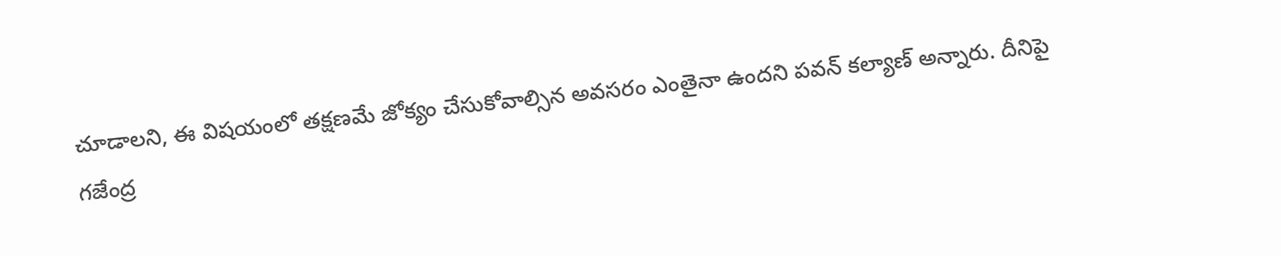చూడాలని, ఈ విషయంలో తక్షణమే జోక్యం చేసుకోవాల్సిన అవసరం ఎంతైనా ఉందని పవన్ కల్యాణ్ అన్నారు. దీనిపై గజేంద్ర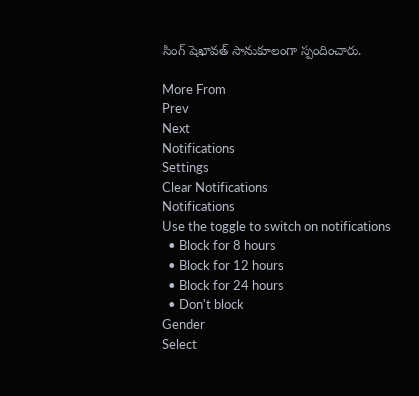సింగ్ షెఖావత్ సానుకూలంగా స్పందించారు.

More From
Prev
Next
Notifications
Settings
Clear Notifications
Notifications
Use the toggle to switch on notifications
  • Block for 8 hours
  • Block for 12 hours
  • Block for 24 hours
  • Don't block
Gender
Select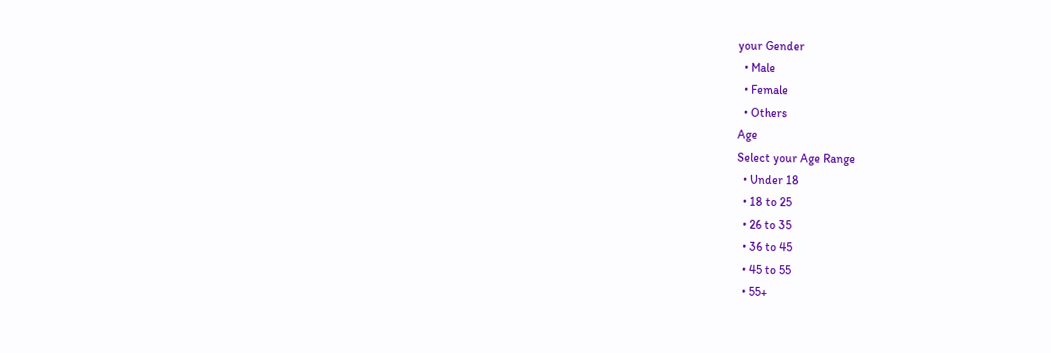your Gender
  • Male
  • Female
  • Others
Age
Select your Age Range
  • Under 18
  • 18 to 25
  • 26 to 35
  • 36 to 45
  • 45 to 55
  • 55+